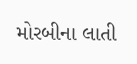મોરબીના લાતી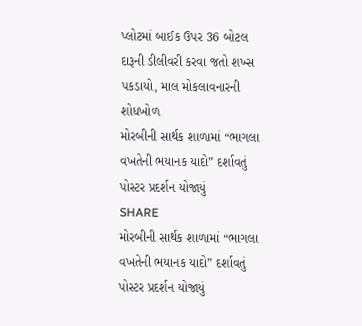પ્લોટમાં બાઈક ઉપર 36 બોટલ દારૂની ડીલીવરી કરવા જતો શખ્સ પકડાયો, માલ મોકલાવનારની શોધખોળ
મોરબીની સાર્થક શાળામાં “ભાગલા વખતેની ભયાનક યાદો” દર્શાવતું પોસ્ટર પ્રદર્શન યોજાયું
SHARE
મોરબીની સાર્થક શાળામાં “ભાગલા વખતેની ભયાનક યાદો” દર્શાવતું પોસ્ટર પ્રદર્શન યોજાયું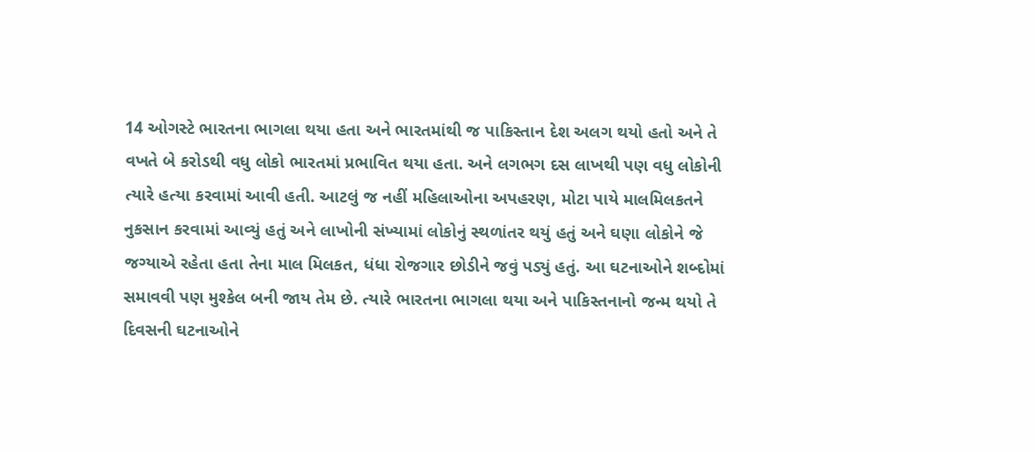14 ઓગસ્ટે ભારતના ભાગલા થયા હતા અને ભારતમાંથી જ પાકિસ્તાન દેશ અલગ થયો હતો અને તે વખતે બે કરોડથી વધુ લોકો ભારતમાં પ્રભાવિત થયા હતા. અને લગભગ દસ લાખથી પણ વધુ લોકોની ત્યારે હત્યા કરવામાં આવી હતી. આટલું જ નહીં મહિલાઓના અપહરણ, મોટા પાયે માલમિલકતને નુકસાન કરવામાં આવ્યું હતું અને લાખોની સંખ્યામાં લોકોનું સ્થળાંતર થયું હતું અને ઘણા લોકોને જે જગ્યાએ રહેતા હતા તેના માલ મિલકત, ધંધા રોજગાર છોડીને જવું પડ્યું હતું. આ ઘટનાઓને શબ્દોમાં સમાવવી પણ મુશ્કેલ બની જાય તેમ છે. ત્યારે ભારતના ભાગલા થયા અને પાકિસ્તનાનો જન્મ થયો તે દિવસની ઘટનાઓને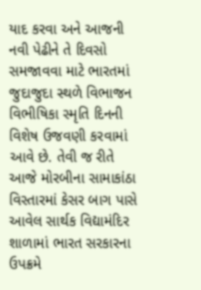યાદ કરવા અને આજની નવી પેઢીને તે દિવસો સમજાવવા માટે ભારતમાં જુદાજુદા સ્થળે વિભાજન વિભીષિકા સ્મૃતિ દિનની વિશેષ ઉજવણી કરવામાં આવે છે. તેવી જ રીતે આજે મોરબીના સામાકાંઠા વિસ્તારમાં કેસર બાગ પાસે આવેલ સાર્થક વિદ્યામંદિર શાળામાં ભારત સરકારના ઉપક્રમે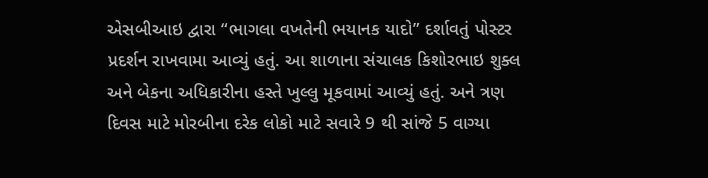એસબીઆઇ દ્વારા “ભાગલા વખતેની ભયાનક યાદો” દર્શાવતું પોસ્ટર પ્રદર્શન રાખવામા આવ્યું હતું. આ શાળાના સંચાલક કિશોરભાઇ શુક્લ અને બેકના અધિકારીના હસ્તે ખુલ્લુ મૂકવામાં આવ્યું હતું. અને ત્રણ દિવસ માટે મોરબીના દરેક લોકો માટે સવારે 9 થી સાંજે 5 વાગ્યા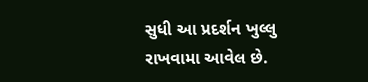સુધી આ પ્રદર્શન ખુલ્લુ રાખવામા આવેલ છે.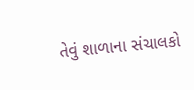તેવું શાળાના સંચાલકો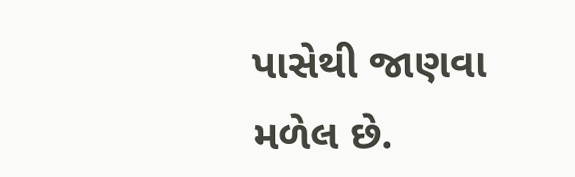પાસેથી જાણવા મળેલ છે.